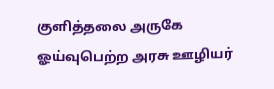குளித்தலை அருகே ஓய்வுபெற்ற அரசு ஊழியர்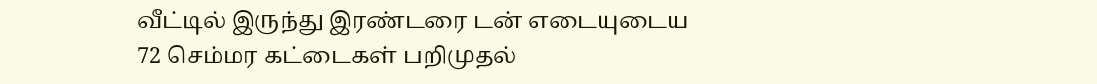வீட்டில் இருந்து இரண்டரை டன் எடையுடைய 72 செம்மர கட்டைகள் பறிமுதல்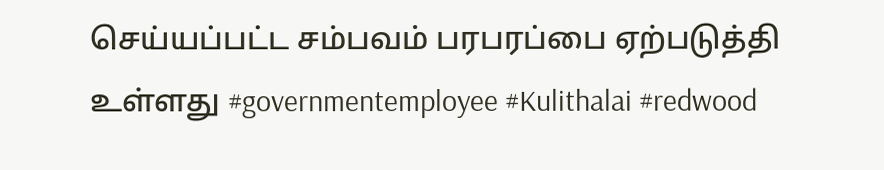செய்யப்பட்ட சம்பவம் பரபரப்பை ஏற்படுத்தி உள்ளது #governmentemployee #Kulithalai #redwood